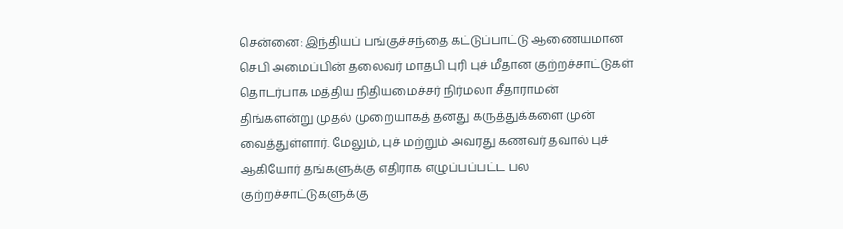சென்னை: இந்தியப் பங்குச்சந்தை கட்டுப்பாட்டு ஆணையமான செபி அமைப்பின் தலைவர் மாதபி புரி புச் மீதான குற்றச்சாட்டுகள் தொடர்பாக மத்திய நிதியமைச்சர் நிர்மலா சீதாராமன் திங்களன்று முதல் முறையாகத் தனது கருத்துக்களை முன் வைத்துள்ளார். மேலும், புச் மற்றும் அவரது கணவர் தவால் புச் ஆகியோர் தங்களுக்கு எதிராக எழுப்பப்பட்ட பல குற்றச்சாட்டுகளுக்கு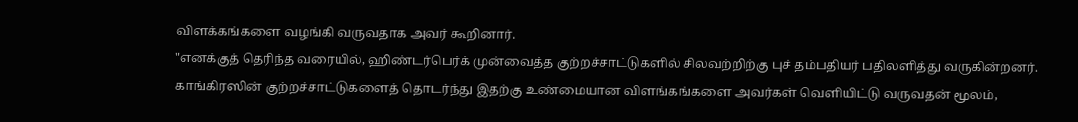விளக்கங்களை வழங்கி வருவதாக அவர் கூறினார்.
"எனக்குத் தெரிந்த வரையில், ஹிண்டர்பெர்க் முன்வைத்த குற்றச்சாட்டுகளில் சிலவற்றிற்கு புச் தம்பதியர் பதிலளித்து வருகின்றனர். காங்கிரஸின் குற்றச்சாட்டுகளைத் தொடர்ந்து இதற்கு உண்மையான விளங்கங்களை அவர்கள் வெளியிட்டு வருவதன் மூலம்,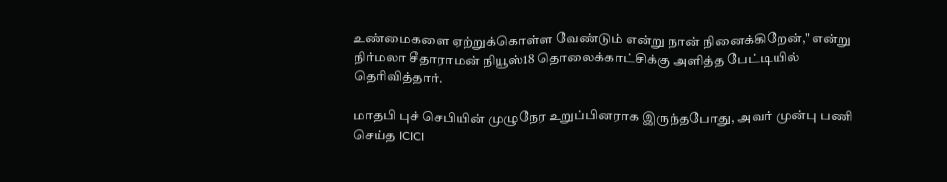உண்மைகளை ஏற்றுக்கொள்ள வேண்டும் என்று நான் நினைக்கிறேன்," என்று நிர்மலா சீதாராமன் நியூஸ்18 தொலைக்காட்சிக்கு அளித்த பேட்டியில் தெரிவித்தார்.

மாதபி புச் செபியின் முழுநேர உறுப்பினராக இருந்தபோது, அவர் முன்பு பணி செய்த ICICI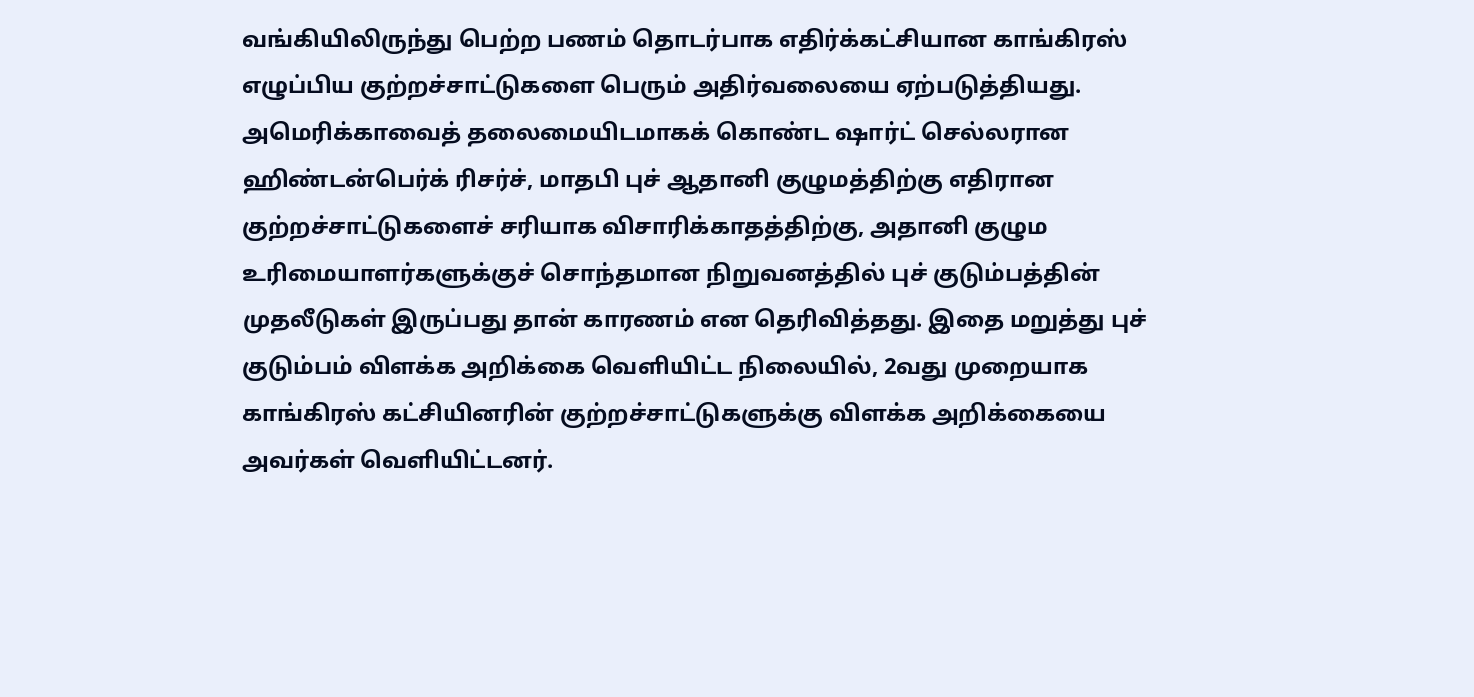வங்கியிலிருந்து பெற்ற பணம் தொடர்பாக எதிர்க்கட்சியான காங்கிரஸ் எழுப்பிய குற்றச்சாட்டுகளை பெரும் அதிர்வலையை ஏற்படுத்தியது.
அமெரிக்காவைத் தலைமையிடமாகக் கொண்ட ஷார்ட் செல்லரான ஹிண்டன்பெர்க் ரிசர்ச், மாதபி புச் ஆதானி குழுமத்திற்கு எதிரான குற்றச்சாட்டுகளைச் சரியாக விசாரிக்காதத்திற்கு, அதானி குழும உரிமையாளர்களுக்குச் சொந்தமான நிறுவனத்தில் புச் குடும்பத்தின் முதலீடுகள் இருப்பது தான் காரணம் என தெரிவித்தது. இதை மறுத்து புச் குடும்பம் விளக்க அறிக்கை வெளியிட்ட நிலையில், 2வது முறையாக காங்கிரஸ் கட்சியினரின் குற்றச்சாட்டுகளுக்கு விளக்க அறிக்கையை அவர்கள் வெளியிட்டனர்.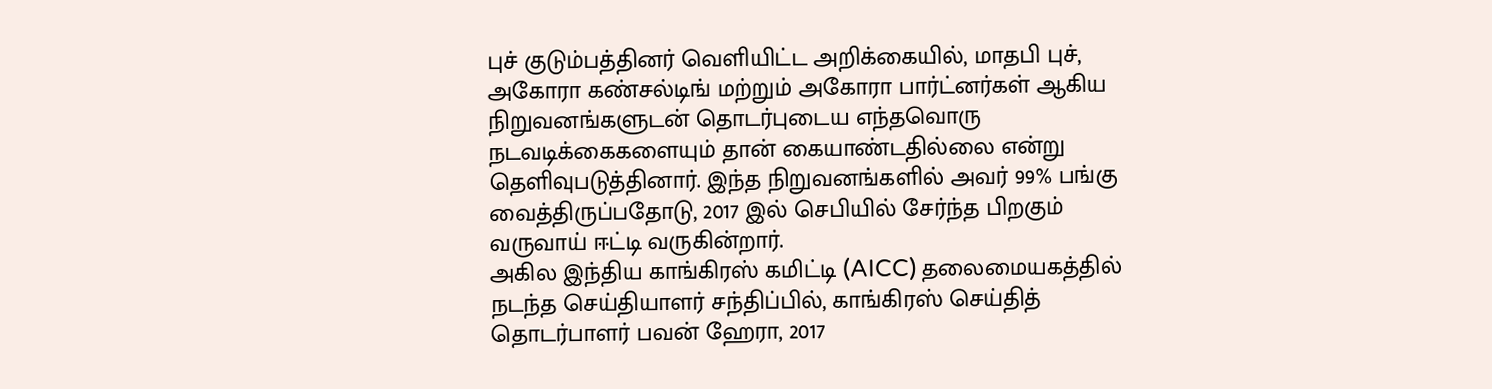புச் குடும்பத்தினர் வெளியிட்ட அறிக்கையில், மாதபி புச், அகோரா கண்சல்டிங் மற்றும் அகோரா பார்ட்னர்கள் ஆகிய நிறுவனங்களுடன் தொடர்புடைய எந்தவொரு நடவடிக்கைகளையும் தான் கையாண்டதில்லை என்று தெளிவுபடுத்தினார். இந்த நிறுவனங்களில் அவர் 99% பங்கு வைத்திருப்பதோடு, 2017 இல் செபியில் சேர்ந்த பிறகும் வருவாய் ஈட்டி வருகின்றார்.
அகில இந்திய காங்கிரஸ் கமிட்டி (AICC) தலைமையகத்தில் நடந்த செய்தியாளர் சந்திப்பில், காங்கிரஸ் செய்தித் தொடர்பாளர் பவன் ஹேரா, 2017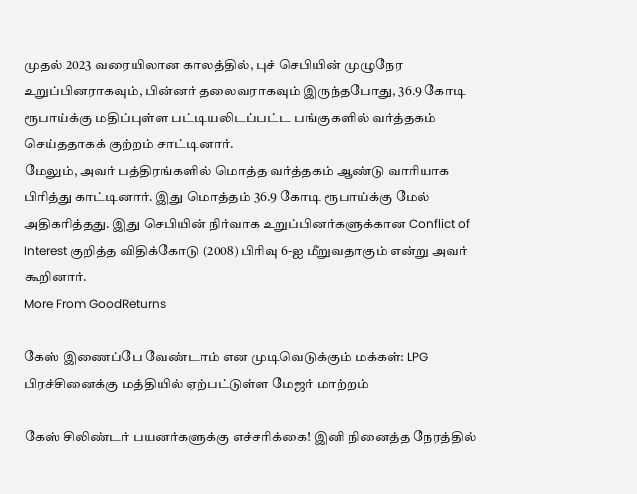முதல் 2023 வரையிலான காலத்தில், புச் செபியின் முழுநேர உறுப்பினராகவும், பின்னர் தலைவராகவும் இருந்தபோது, 36.9 கோடி ரூபாய்க்கு மதிப்புள்ள பட்டியலிடப்பட்ட பங்குகளில் வர்த்தகம் செய்ததாகக் குற்றம் சாட்டினார்.
மேலும், அவர் பத்திரங்களில் மொத்த வர்த்தகம் ஆண்டு வாரியாக பிரித்து காட்டினார். இது மொத்தம் 36.9 கோடி ரூபாய்க்கு மேல் அதிகரித்தது. இது செபியின் நிர்வாக உறுப்பினர்களுக்கான Conflict of Interest குறித்த விதிக்கோடு (2008) பிரிவு 6-ஐ மீறுவதாகும் என்று அவர் கூறினார்.
More From GoodReturns

கேஸ் இணைப்பே வேண்டாம் என முடிவெடுக்கும் மக்கள்: LPG பிரச்சினைக்கு மத்தியில் ஏற்பட்டுள்ள மேஜர் மாற்றம்

கேஸ் சிலிண்டர் பயனர்களுக்கு எச்சரிக்கை! இனி நினைத்த நேரத்தில்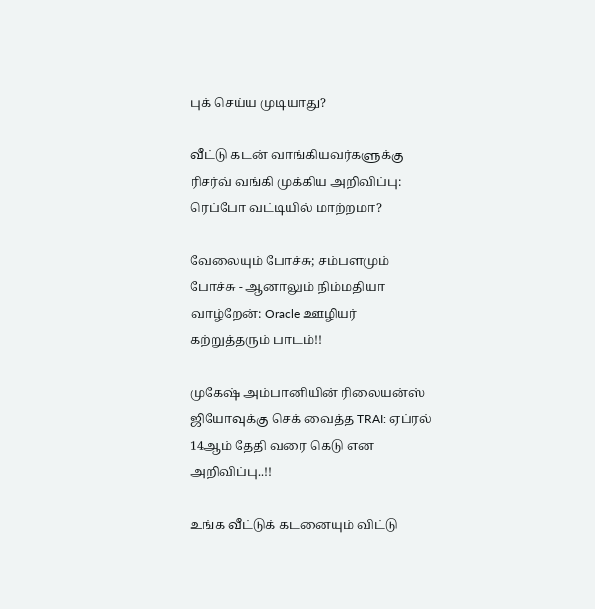புக் செய்ய முடியாது?

வீட்டு கடன் வாங்கியவர்களுக்கு ரிசர்வ் வங்கி முக்கிய அறிவிப்பு: ரெப்போ வட்டியில் மாற்றமா?

வேலையும் போச்சு; சம்பளமும் போச்சு - ஆனாலும் நிம்மதியா வாழ்றேன்: Oracle ஊழியர் கற்றுத்தரும் பாடம்!!

முகேஷ் அம்பானியின் ரிலையன்ஸ் ஜியோவுக்கு செக் வைத்த TRAI: ஏப்ரல் 14ஆம் தேதி வரை கெடு என அறிவிப்பு..!!

உங்க வீட்டுக் கடனையும் விட்டு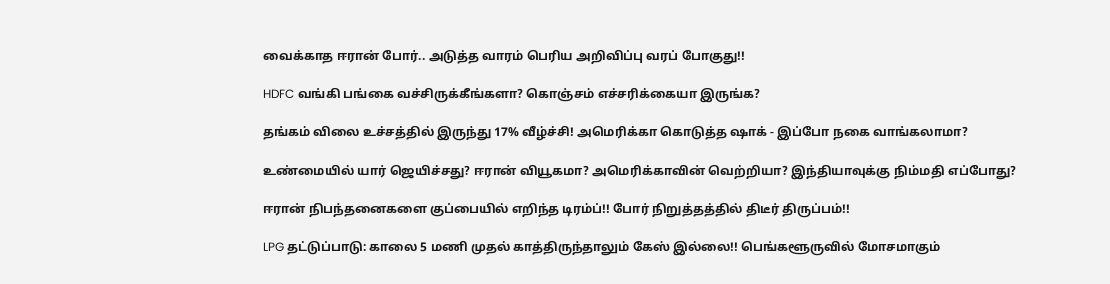வைக்காத ஈரான் போர்.. அடுத்த வாரம் பெரிய அறிவிப்பு வரப் போகுது!!

HDFC வங்கி பங்கை வச்சிருக்கீங்களா? கொஞ்சம் எச்சரிக்கையா இருங்க?

தங்கம் விலை உச்சத்தில் இருந்து 17% வீழ்ச்சி! அமெரிக்கா கொடுத்த ஷாக் - இப்போ நகை வாங்கலாமா?

உண்மையில் யார் ஜெயிச்சது? ஈரான் வியூகமா? அமெரிக்காவின் வெற்றியா? இந்தியாவுக்கு நிம்மதி எப்போது?

ஈரான் நிபந்தனைகளை குப்பையில் எறிந்த டிரம்ப்!! போர் நிறுத்தத்தில் திடீர் திருப்பம்!!

LPG தட்டுப்பாடு: காலை 5 மணி முதல் காத்திருந்தாலும் கேஸ் இல்லை!! பெங்களூருவில் மோசமாகும்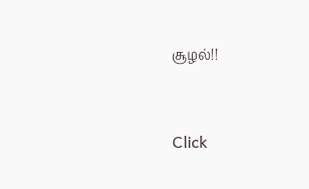சூழல்!!



Click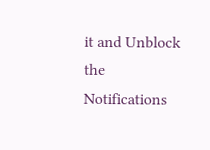it and Unblock the Notifications